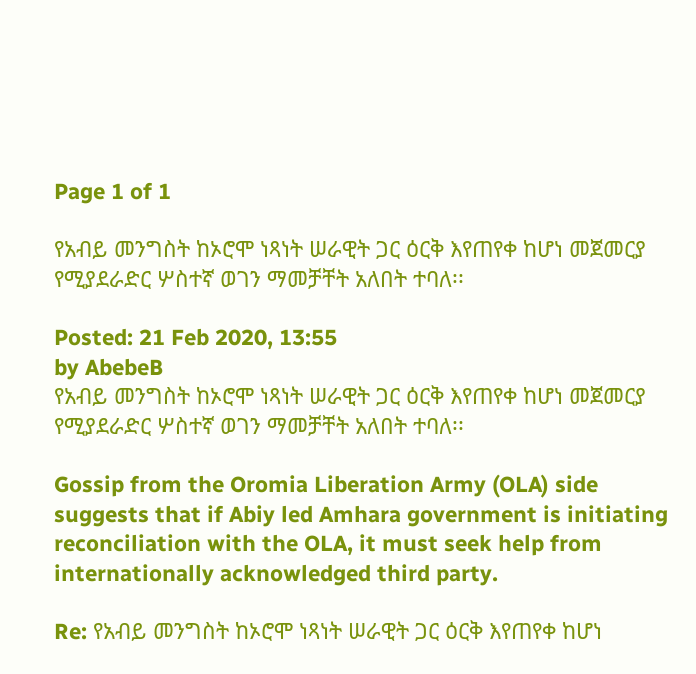Page 1 of 1

የአብይ መንግስት ከኦሮሞ ነጻነት ሠራዊት ጋር ዕርቅ እየጠየቀ ከሆነ መጀመርያ የሚያደራድር ሦስተኛ ወገን ማመቻቸት አለበት ተባለ፡፡

Posted: 21 Feb 2020, 13:55
by AbebeB
የአብይ መንግስት ከኦሮሞ ነጻነት ሠራዊት ጋር ዕርቅ እየጠየቀ ከሆነ መጀመርያ የሚያደራድር ሦስተኛ ወገን ማመቻቸት አለበት ተባለ፡፡

Gossip from the Oromia Liberation Army (OLA) side suggests that if Abiy led Amhara government is initiating reconciliation with the OLA, it must seek help from internationally acknowledged third party.

Re: የአብይ መንግስት ከኦሮሞ ነጻነት ሠራዊት ጋር ዕርቅ እየጠየቀ ከሆነ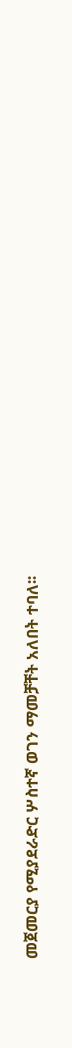መጀመርያ የሚያደራድር ሦስተኛ ወገን ማመቻቸት አለበት ተባለ፡፡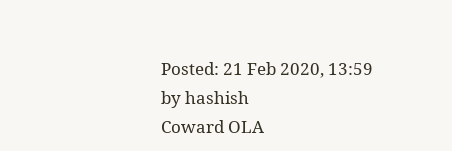Posted: 21 Feb 2020, 13:59
by hashish
Coward OLA